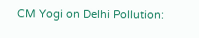CM Yogi on Delhi Pollution: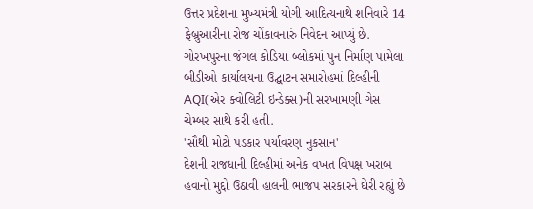ઉત્તર પ્રદેશના મુખ્યમંત્રી યોગી આદિત્યનાથે શનિવારે 14 ફેબ્રુઆરીના રોજ ચોંકાવનારું નિવેદન આપ્યું છે. ગોરખપુરના જંગલ કોડિયા બ્લોકમાં પુન નિર્માણ પામેલા બીડીઓ કાર્યાલયના ઉદ્ઘાટન સમારોહમાં દિલ્હીની AQI(એર ક્વોલિટી ઇન્ડેક્સ)ની સરખામણી ગેસ ચેમ્બર સાથે કરી હતી.
'સૌથી મોટો પડકાર પર્યાવરણ નુકસાન'
દેશની રાજધાની દિલ્હીમાં અનેક વખત વિપક્ષ ખરાબ હવાનો મુદ્દો ઉઠાવી હાલની ભાજપ સરકારને ઘેરી રહ્યું છે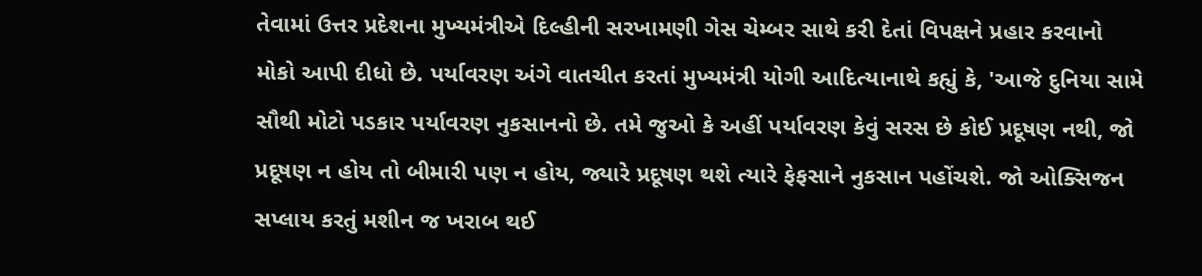તેવામાં ઉત્તર પ્રદેશના મુખ્યમંત્રીએ દિલ્હીની સરખામણી ગેસ ચેમ્બર સાથે કરી દેતાં વિપક્ષને પ્રહાર કરવાનો મોકો આપી દીધો છે. પર્યાવરણ અંગે વાતચીત કરતાં મુખ્યમંત્રી યોગી આદિત્યાનાથે કહ્યું કે, 'આજે દુનિયા સામે સૌથી મોટો પડકાર પર્યાવરણ નુકસાનનો છે. તમે જુઓ કે અહીં પર્યાવરણ કેવું સરસ છે કોઈ પ્રદૂષણ નથી, જો પ્રદૂષણ ન હોય તો બીમારી પણ ન હોય, જ્યારે પ્રદૂષણ થશે ત્યારે ફેફસાને નુકસાન પહોંચશે. જો ઓક્સિજન સપ્લાય કરતું મશીન જ ખરાબ થઈ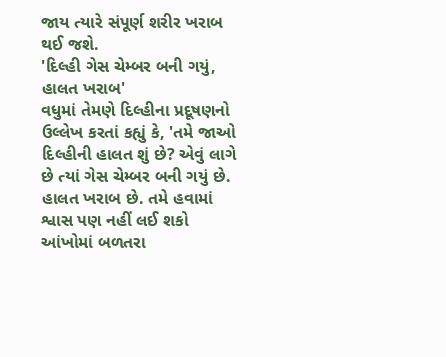જાય ત્યારે સંપૂર્ણ શરીર ખરાબ થઈ જશે.
'દિલ્હી ગેસ ચેમ્બર બની ગયું, હાલત ખરાબ'
વધુમાં તેમણે દિલ્હીના પ્રદૂષણનો ઉલ્લેખ કરતાં કહ્યું કે, 'તમે જાઓ દિલ્હીની હાલત શું છે? એવું લાગે છે ત્યાં ગેસ ચેમ્બર બની ગયું છે. હાલત ખરાબ છે. તમે હવામાં શ્વાસ પણ નહીં લઈ શકો આંખોમાં બળતરા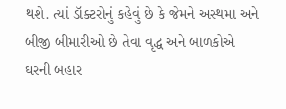થશે. ત્યાં ડૉક્ટરોનું કહેવું છે કે જેમને અસ્થમા અને બીજી બીમારીઓ છે તેવા વૃદ્ધ અને બાળકોએ ઘરની બહાર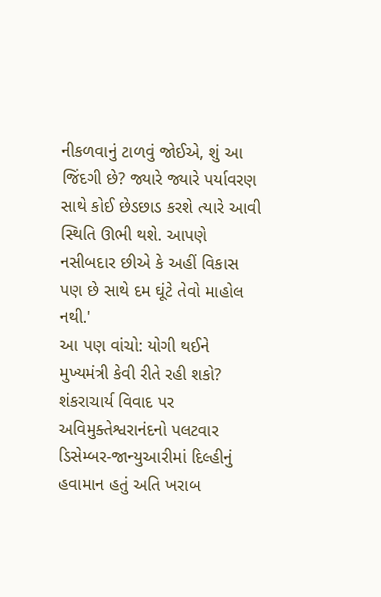નીકળવાનું ટાળવું જોઈએ, શું આ જિંદગી છે? જ્યારે જ્યારે પર્યાવરણ સાથે કોઈ છેડછાડ કરશે ત્યારે આવી સ્થિતિ ઊભી થશે. આપણે નસીબદાર છીએ કે અહીં વિકાસ પણ છે સાથે દમ ઘૂંટે તેવો માહોલ નથી.'
આ પણ વાંચો: યોગી થઈને મુખ્યમંત્રી કેવી રીતે રહી શકો? શંકરાચાર્ય વિવાદ પર અવિમુક્તેશ્વરાનંદનો પલટવાર
ડિસેમ્બર-જાન્યુઆરીમાં દિલ્હીનું હવામાન હતું અતિ ખરાબ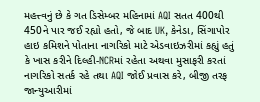મહત્ત્વનું છે કે ગત ડિસેમ્બર મહિનામાં AQI સતત 400થી 450ને પાર જઈ રહ્યો હતો, જે બાદ UK, કેનેડા, સિંગાપોર હાઇ કમિશને પોતાના નાગરિકો માટે એડવાઇઝરીમાં કહ્યું હતું કે ખાસ કરીને દિલ્હી-NCRમાં રહેતા અથવા મુસાફરી કરતાં નાગરિકો સતર્ક રહે તથા AQI જોઈ પ્રવાસ કરે, બીજી તરફ જાન્યુઆરીમાં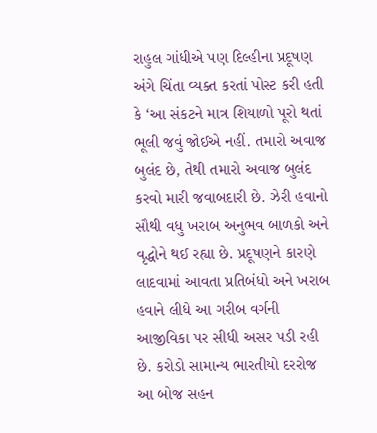રાહુલ ગાંધીએ પણ દિલ્હીના પ્રદૂષણ અંગે ચિંતા વ્યક્ત કરતાં પોસ્ટ કરી હતી કે ‘આ સંકટને માત્ર શિયાળો પૂરો થતાં ભૂલી જવું જોઈએ નહીં. તમારો અવાજ બુલંદ છે, તેથી તમારો અવાજ બુલંદ કરવો મારી જવાબદારી છે. ઝેરી હવાનો સૌથી વધુ ખરાબ અનુભવ બાળકો અને વૃદ્ધોને થઈ રહ્યા છે. પ્રદૂષણને કારણે લાદવામાં આવતા પ્રતિબંધો અને ખરાબ હવાને લીધે આ ગરીબ વર્ગની આજીવિકા પર સીધી અસર પડી રહી છે. કરોડો સામાન્ય ભારતીયો દરરોજ આ બોજ સહન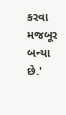કરવા મજબૂર બન્યા છે.'